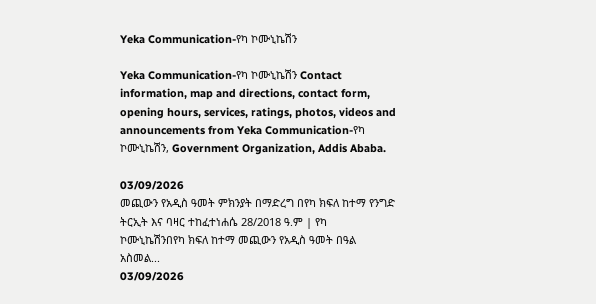Yeka Communication-የካ ኮሙኒኬሽን

Yeka Communication-የካ ኮሙኒኬሽን Contact information, map and directions, contact form, opening hours, services, ratings, photos, videos and announcements from Yeka Communication-የካ ኮሙኒኬሽን, Government Organization, Addis Ababa.

03/09/2026
መጪውን የአዲስ ዓመት ምክንያት በማድረግ በየካ ክፍለ ከተማ የንግድ ትርኢት እና ባዛር ተከፈተነሐሴ 28/2018 ዓ.ም | የካ ኮሙኒኬሽንበየካ ክፍለ ከተማ መጪውን የአዲስ ዓመት በዓል አስመል...
03/09/2026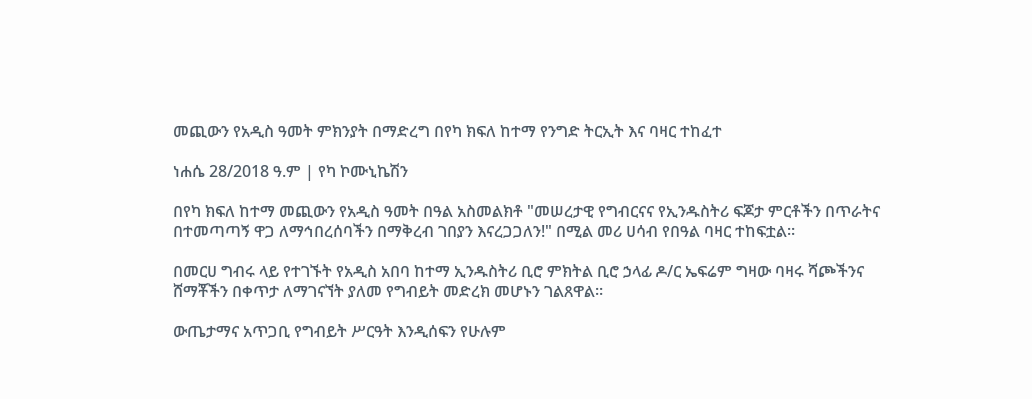መጪውን የአዲስ ዓመት ምክንያት በማድረግ በየካ ክፍለ ከተማ የንግድ ትርኢት እና ባዛር ተከፈተ

ነሐሴ 28/2018 ዓ.ም | የካ ኮሙኒኬሽን

በየካ ክፍለ ከተማ መጪውን የአዲስ ዓመት በዓል አስመልክቶ "መሠረታዊ የግብርናና የኢንዱስትሪ ፍጆታ ምርቶችን በጥራትና በተመጣጣኝ ዋጋ ለማኅበረሰባችን በማቅረብ ገበያን እናረጋጋለን!" በሚል መሪ ሀሳብ የበዓል ባዛር ተከፍቷል።

በመርሀ ግብሩ ላይ የተገኙት የአዲስ አበባ ከተማ ኢንዱስትሪ ቢሮ ምክትል ቢሮ ኃላፊ ዶ/ር ኤፍሬም ግዛው ባዛሩ ሻጮችንና ሸማቾችን በቀጥታ ለማገናኘት ያለመ የግብይት መድረክ መሆኑን ገልጸዋል።

ውጤታማና አጥጋቢ የግብይት ሥርዓት እንዲሰፍን የሁሉም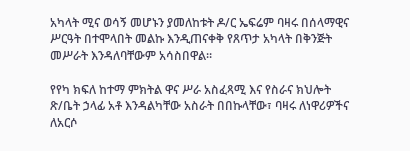አካላት ሚና ወሳኝ መሆኑን ያመለከቱት ዶ/ር ኤፍሬም ባዛሩ በሰላማዊና ሥርዓት በተሞላበት መልኩ እንዲጠናቀቅ የጸጥታ አካላት በቅንጅት መሥራት እንዳለባቸውም አሳስበዋል።

የየካ ክፍለ ከተማ ምክትል ዋና ሥራ አስፈጻሚ እና የስራና ክህሎት ጽ/ቤት ኃላፊ አቶ እንዳልካቸው አስራት በበኩላቸው፣ ባዛሩ ለነዋሪዎችና ለአርሶ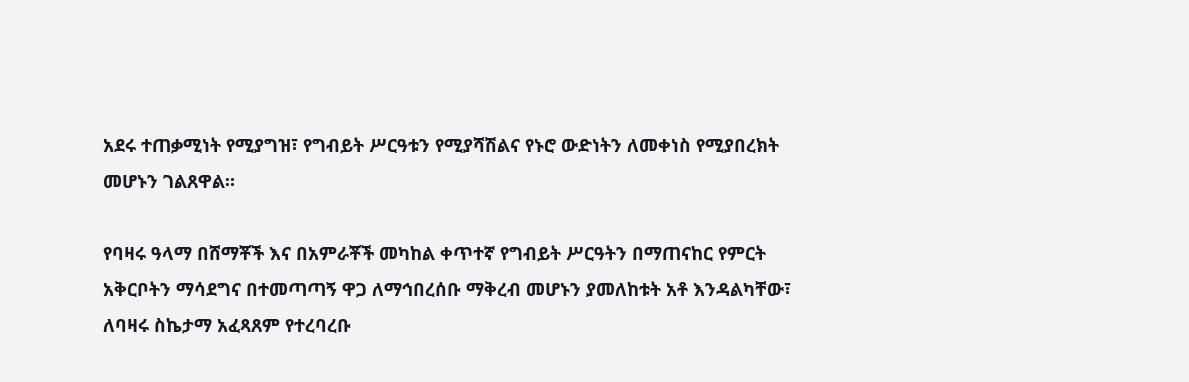አደሩ ተጠቃሚነት የሚያግዝ፣ የግብይት ሥርዓቱን የሚያሻሽልና የኑሮ ውድነትን ለመቀነስ የሚያበረክት መሆኑን ገልጸዋል።

የባዛሩ ዓላማ በሸማቾች እና በአምራቾች መካከል ቀጥተኛ የግብይት ሥርዓትን በማጠናከር የምርት አቅርቦትን ማሳደግና በተመጣጣኝ ዋጋ ለማኅበረሰቡ ማቅረብ መሆኑን ያመለከቱት አቶ እንዳልካቸው፣ ለባዛሩ ስኬታማ አፈጻጸም የተረባረቡ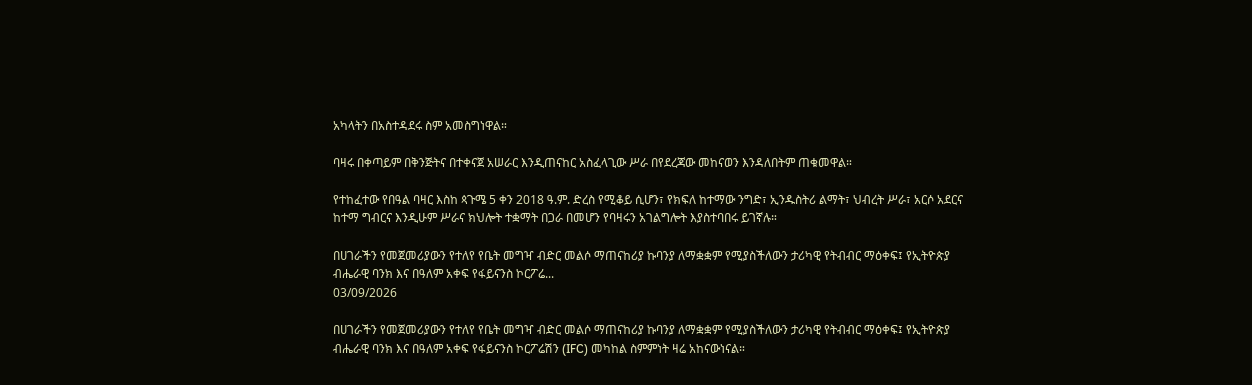አካላትን በአስተዳደሩ ስም አመስግነዋል።

ባዛሩ በቀጣይም በቅንጅትና በተቀናጀ አሠራር እንዲጠናከር አስፈላጊው ሥራ በየደረጃው መከናወን እንዳለበትም ጠቁመዋል።

የተከፈተው የበዓል ባዛር እስከ ጳጉሜ 5 ቀን 2018 ዓ.ም. ድረስ የሚቆይ ሲሆን፣ የክፍለ ከተማው ንግድ፣ ኢንዱስትሪ ልማት፣ ህብረት ሥራ፣ አርሶ አደርና ከተማ ግብርና እንዲሁም ሥራና ክህሎት ተቋማት በጋራ በመሆን የባዛሩን አገልግሎት እያስተባበሩ ይገኛሉ።

በሀገራችን የመጀመሪያውን የተለየ የቤት መግዣ ብድር መልሶ ማጠናከሪያ ኩባንያ ለማቋቋም የሚያስችለውን ታሪካዊ የትብብር ማዕቀፍ፤ የኢትዮጵያ ብሔራዊ ባንክ እና በዓለም አቀፍ የፋይናንስ ኮርፖሬ...
03/09/2026

በሀገራችን የመጀመሪያውን የተለየ የቤት መግዣ ብድር መልሶ ማጠናከሪያ ኩባንያ ለማቋቋም የሚያስችለውን ታሪካዊ የትብብር ማዕቀፍ፤ የኢትዮጵያ ብሔራዊ ባንክ እና በዓለም አቀፍ የፋይናንስ ኮርፖሬሽን (IFC) መካከል ስምምነት ዛሬ አከናውነናል።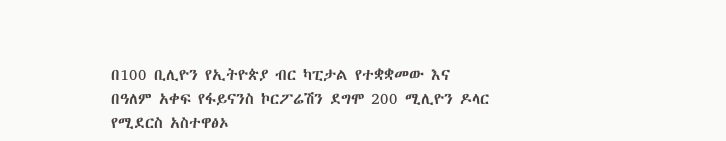በ100 ቢሊዮን የኢትዮጵያ ብር ካፒታል የተቋቋመው እና በዓለም አቀፍ የፋይናንስ ኮርፖሬሽን ደግሞ 200 ሚሊዮን ዶላር የሚደርስ አስተዋፅኦ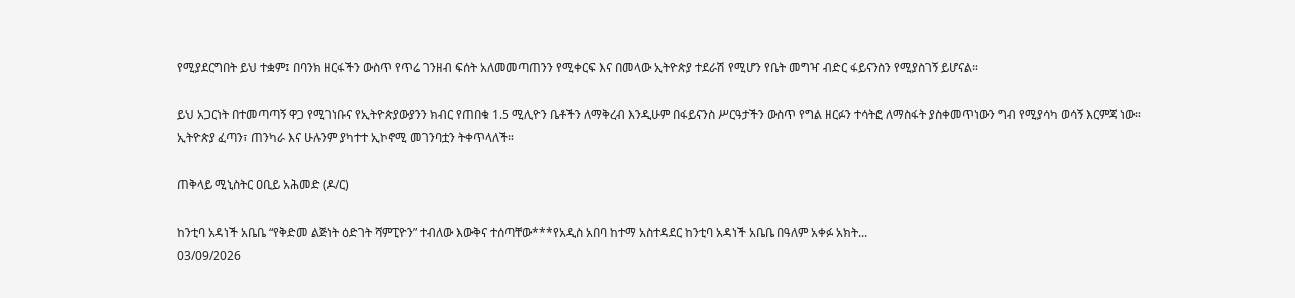የሚያደርግበት ይህ ተቋም፤ በባንክ ዘርፋችን ውስጥ የጥሬ ገንዘብ ፍሰት አለመመጣጠንን የሚቀርፍ እና በመላው ኢትዮጵያ ተደራሽ የሚሆን የቤት መግዣ ብድር ፋይናንስን የሚያስገኝ ይሆናል።

ይህ አጋርነት በተመጣጣኝ ዋጋ የሚገነቡና የኢትዮጵያውያንን ክብር የጠበቁ 1.5 ሚሊዮን ቤቶችን ለማቅረብ እንዲሁም በፋይናንስ ሥርዓታችን ውስጥ የግል ዘርፉን ተሳትፎ ለማስፋት ያስቀመጥነውን ግብ የሚያሳካ ወሳኝ እርምጃ ነው።
ኢትዮጵያ ፈጣን፣ ጠንካራ እና ሁሉንም ያካተተ ኢኮኖሚ መገንባቷን ትቀጥላለች።

ጠቅላይ ሚኒስትር ዐቢይ አሕመድ (ዶ/ር)

ከንቲባ አዳነች አቤቤ “የቅድመ ልጅነት ዕድገት ሻምፒዮን” ተብለው እውቅና ተሰጣቸው***የአዲስ አበባ ከተማ አስተዳደር ከንቲባ አዳነች አቤቤ በዓለም አቀፉ አክት...
03/09/2026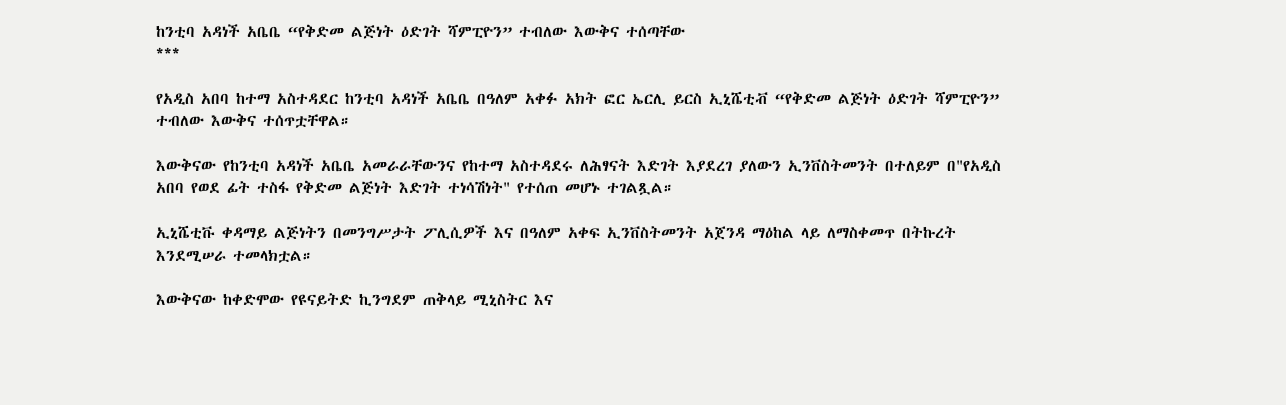ከንቲባ አዳነች አቤቤ “የቅድመ ልጅነት ዕድገት ሻምፒዮን” ተብለው እውቅና ተሰጣቸው
***

የአዲስ አበባ ከተማ አስተዳደር ከንቲባ አዳነች አቤቤ በዓለም አቀፉ አክት ፎር ኤርሊ ይርስ ኢኒሼቲቭ “የቅድመ ልጅነት ዕድገት ሻምፒዮን” ተብለው እውቅና ተሰጥቷቸዋል።

እውቅናው የከንቲባ አዳነች አቤቤ አመራራቸውንና የከተማ አስተዳደሩ ለሕፃናት እድገት እያደረገ ያለውን ኢንቨስትመንት በተለይም በ"የአዲስ አበባ የወደ ፊት ተስፋ የቅድመ ልጅነት እድገት ተነሳሽነት" የተሰጠ መሆኑ ተገልጿል።

ኢኒሼቲቩ ቀዳማይ ልጅነትን በመንግሥታት ፖሊሲዎች እና በዓለም አቀፍ ኢንቨስትመንት አጀንዳ ማዕከል ላይ ለማስቀመጥ በትኩረት እንደሚሠራ ተመላክቷል።

እውቅናው ከቀድሞው የዩናይትድ ኪንግደም ጠቅላይ ሚኒስትር እና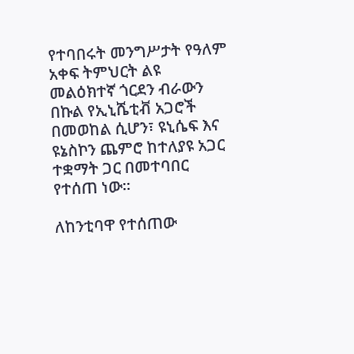የተባበሩት መንግሥታት የዓለም አቀፍ ትምህርት ልዩ መልዕክተኛ ጎርደን ብራውን በኩል የኢኒሼቲቭ አጋሮች በመወከል ሲሆን፣ ዩኒሴፍ እና ዩኔስኮን ጨምሮ ከተለያዩ አጋር ተቋማት ጋር በመተባበር የተሰጠ ነው።

ለከንቲባዋ የተሰጠው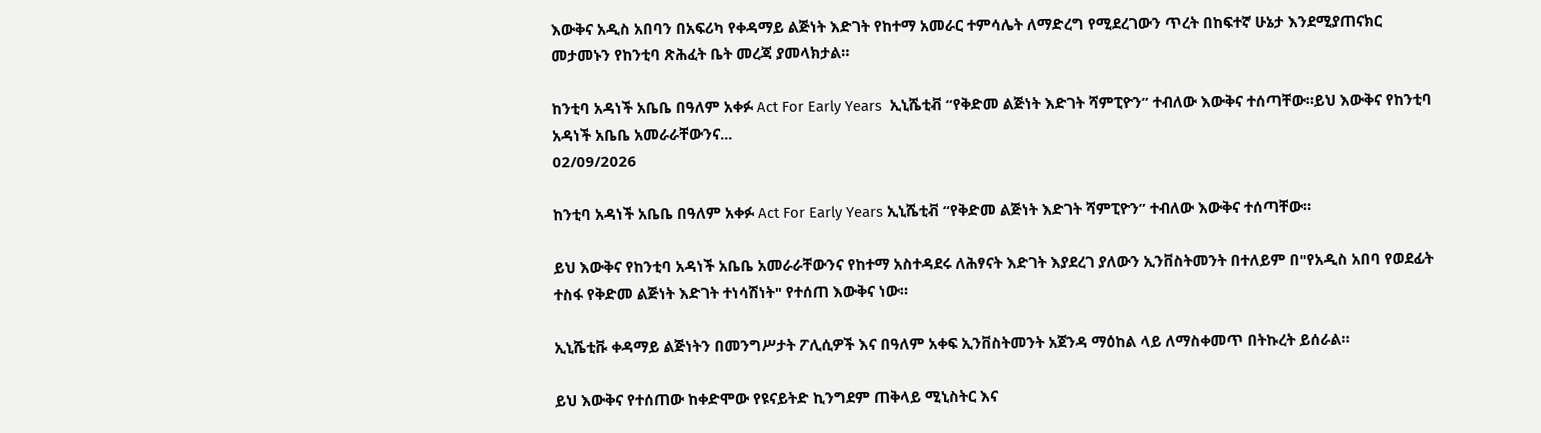እውቅና አዲስ አበባን በአፍሪካ የቀዳማይ ልጅነት እድገት የከተማ አመራር ተምሳሌት ለማድረግ የሚደረገውን ጥረት በከፍተኛ ሁኔታ እንደሚያጠናክር መታመኑን የከንቲባ ጽሕፈት ቤት መረጃ ያመላክታል።

ከንቲባ አዳነች አቤቤ በዓለም አቀፉ Act For Early Years  ኢኒሼቲቭ “የቅድመ ልጅነት እድገት ሻምፒዮን” ተብለው እውቅና ተሰጣቸው።ይህ እውቅና የከንቲባ አዳነች አቤቤ አመራራቸውንና...
02/09/2026

ከንቲባ አዳነች አቤቤ በዓለም አቀፉ Act For Early Years ኢኒሼቲቭ “የቅድመ ልጅነት እድገት ሻምፒዮን” ተብለው እውቅና ተሰጣቸው።

ይህ እውቅና የከንቲባ አዳነች አቤቤ አመራራቸውንና የከተማ አስተዳደሩ ለሕፃናት እድገት እያደረገ ያለውን ኢንቨስትመንት በተለይም በ"የአዲስ አበባ የወደፊት ተስፋ የቅድመ ልጅነት እድገት ተነሳሽነት" የተሰጠ እውቅና ነው።

ኢኒሼቲቩ ቀዳማይ ልጅነትን በመንግሥታት ፖሊሲዎች እና በዓለም አቀፍ ኢንቨስትመንት አጀንዳ ማዕከል ላይ ለማስቀመጥ በትኩረት ይሰራል።

ይህ እውቅና የተሰጠው ከቀድሞው የዩናይትድ ኪንግደም ጠቅላይ ሚኒስትር እና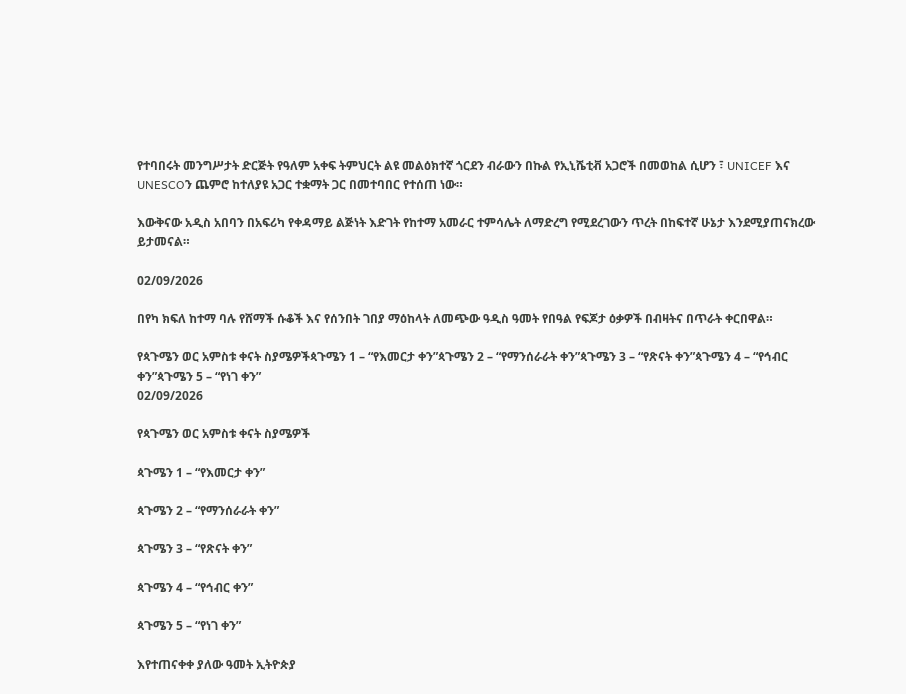የተባበሩት መንግሥታት ድርጅት የዓለም አቀፍ ትምህርት ልዩ መልዕክተኛ ጎርደን ብራውን በኩል የኢኒሼቲቭ አጋሮች በመወከል ሲሆን ፣ UNICEF እና UNESCOን ጨምሮ ከተለያዩ አጋር ተቋማት ጋር በመተባበር የተሰጠ ነው።

እውቅናው አዲስ አበባን በአፍሪካ የቀዳማይ ልጅነት እድገት የከተማ አመራር ተምሳሌት ለማድረግ የሚደረገውን ጥረት በከፍተኛ ሁኔታ እንደሚያጠናክረው ይታመናል።

02/09/2026

በየካ ክፍለ ከተማ ባሉ የሸማች ሱቆች እና የሰንበት ገበያ ማዕከላት ለመጭው ዓዲስ ዓመት የበዓል የፍጆታ ዕቃዎች በብዛትና በጥራት ቀርበዋል።

የጳጉሜን ወር አምስቱ ቀናት ስያሜዎችጳጉሜን 1 – “የእመርታ ቀን”ጳጉሜን 2 – “የማንሰራራት ቀን”ጳጉሜን 3 – “የጽናት ቀን”ጳጉሜን 4 – “የኅብር ቀን”ጳጉሜን 5 – “የነገ ቀን”
02/09/2026

የጳጉሜን ወር አምስቱ ቀናት ስያሜዎች

ጳጉሜን 1 – “የእመርታ ቀን”

ጳጉሜን 2 – “የማንሰራራት ቀን”

ጳጉሜን 3 – “የጽናት ቀን”

ጳጉሜን 4 – “የኅብር ቀን”

ጳጉሜን 5 – “የነገ ቀን”

እየተጠናቀቀ ያለው ዓመት ኢትዮጵያ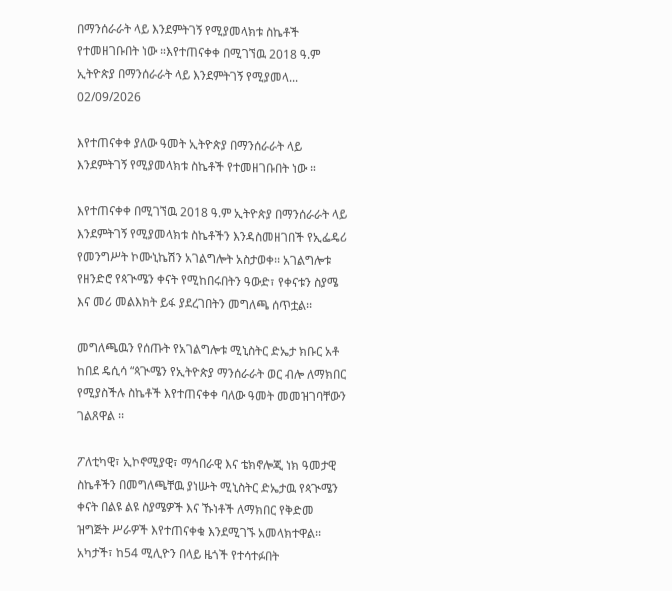በማንሰራራት ላይ እንደምትገኝ የሚያመላክቱ ስኬቶች የተመዘገቡበት ነው ።እየተጠናቀቀ በሚገኘዉ 2018 ዓ.ም ኢትዮጵያ በማንሰራራት ላይ እንደምትገኝ የሚያመላ...
02/09/2026

እየተጠናቀቀ ያለው ዓመት ኢትዮጵያ በማንሰራራት ላይ እንደምትገኝ የሚያመላክቱ ስኬቶች የተመዘገቡበት ነው ።

እየተጠናቀቀ በሚገኘዉ 2018 ዓ.ም ኢትዮጵያ በማንሰራራት ላይ እንደምትገኝ የሚያመላክቱ ስኬቶችን እንዳስመዘገበች የኢፌዴሪ የመንግሥት ኮሙኒኬሽን አገልግሎት አስታወቀ፡፡ አገልግሎቱ የዘንድሮ የጳጒሜን ቀናት የሚከበሩበትን ዓውድ፣ የቀናቱን ስያሜ እና መሪ መልእክት ይፋ ያደረገበትን መግለጫ ሰጥቷል፡፡

መግለጫዉን የሰጡት የአገልግሎቱ ሚኒስትር ድኤታ ክቡር አቶ ከበደ ዴሲሳ “ጳጒሜን የኢትዮጵያ ማንሰራራት ወር ብሎ ለማክበር የሚያስችሉ ስኬቶች እየተጠናቀቀ ባለው ዓመት መመዝገባቸውን ገልጸዋል ፡፡

ፖለቲካዊ፣ ኢኮኖሚያዊ፣ ማኅበራዊ እና ቴክኖሎጂ ነክ ዓመታዊ ስኬቶችን በመግለጫቸዉ ያነሡት ሚኒስትር ድኤታዉ የጳጒሜን ቀናት በልዩ ልዩ ስያሜዎች እና ኹነቶች ለማክበር የቅድመ ዝግጅት ሥራዎች እየተጠናቀቁ እንደሚገኙ አመላክተዋል፡፡ አካታች፣ ከ54 ሚሊዮን በላይ ዜጎች የተሳተፉበት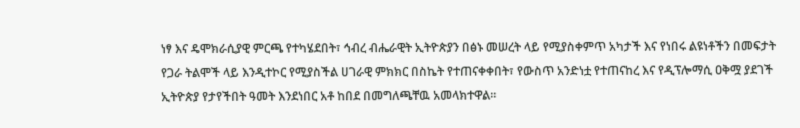ነፃ እና ዴሞክራሲያዊ ምርጫ የተካሄደበት፣ ኅብረ ብሔራዊት ኢትዮጵያን በፅኑ መሠረት ላይ የሚያስቀምጥ አካታች እና የነበሩ ልዩነቶችን በመፍታት የጋራ ትልሞች ላይ እንዲተኮር የሚያስችል ሀገራዊ ምክክር በስኬት የተጠናቀቀበት፣ የውስጥ አንድነቷ የተጠናከረ እና የዲፕሎማሲ ዐቅሟ ያደገች ኢትዮጵያ የታየችበት ዓመት እንደነበር አቶ ከበደ በመግለጫቸዉ አመላክተዋል፡፡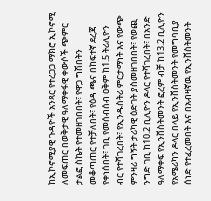ከኢኮኖሚያዊ ጉዳዮች አንጻር የተረጋጋ ማክሮ ኢኮኖሚ ለመፍጠር በወቅታዊ ዓለማቀፋዊ ቀውሶች ጭምር ታልፎ ስኬት የተመዘገበበት፣ የዋጋ ግሽበትን መቆጣጠር የተቻለበት፣ የዕዳ ጫና በከፍተኛ ደረጃ የቀነሰበት፣ ገቢ የመሰብሰብ ዐቅም ከ1.5 ትሪሊዮን ብር የተሻገረበት፣ የኢንዱስትሪ ምርታማነት እና የውጭ ምንዛሪ ግኝት ታሪካዊ ዕድገት ያስመዘገበበት፣ የወጪ ንግድ ገቢ ከ10.2 ቢሊዮን ዶላር የተሻገረበት፣ በአንድ ዓለማቀፍ የኢንቨስትመንት ፎረም ብቻ ከ13.2 ቢሊዮን የአሜሪካን ዶላር በላይ የኢንቨስትመንት የመግባቢያ ሰነድ የተፈረመበት እና በአብዛኛዉ የኢንቨስትመንት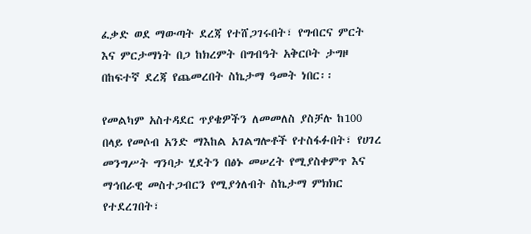ፈቃድ ወደ ማውጣት ደረጃ የተሸጋገሩበት፣ የግብርና ምርት እና ምርታማነት በጋ ከክረምት በግብዓት አቅርቦት ታግዞ በከፍተኛ ደረጃ የጨመረበት ስኬታማ ዓመት ነበር፡፡

የመልካም አስተዳደር ጥያቄዎችን ለመመለስ ያስቻሉ ከ100 በላይ የመሶብ አንድ ማእከል አገልግሎቶች የተስፋፉበት፣ የሀገረ መንግሥት ግንባታ ሂደትን በፅኑ መሠረት የሚያስቀምጥ እና ማኅበራዊ መስተጋብርን የሚያጎለብት ስኬታማ ምክክር የተደረገበት፣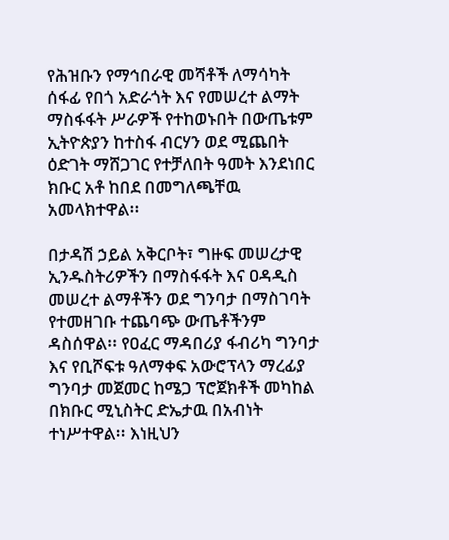የሕዝቡን የማኅበራዊ መሻቶች ለማሳካት ሰፋፊ የበጎ አድራጎት እና የመሠረተ ልማት ማስፋፋት ሥራዎች የተከወኑበት በውጤቱም ኢትዮጵያን ከተስፋ ብርሃን ወደ ሚጨበት ዕድገት ማሸጋገር የተቻለበት ዓመት እንደነበር ክቡር አቶ ከበደ በመግለጫቸዉ አመላክተዋል፡፡

በታዳሽ ኃይል አቅርቦት፣ ግዙፍ መሠረታዊ ኢንዱስትሪዎችን በማስፋፋት እና ዐዳዲስ መሠረተ ልማቶችን ወደ ግንባታ በማስገባት የተመዘገቡ ተጨባጭ ውጤቶችንም ዳስሰዋል፡፡ የዐፈር ማዳበሪያ ፋብሪካ ግንባታ እና የቢሾፍቱ ዓለማቀፍ አውሮፕላን ማረፊያ ግንባታ መጀመር ከሜጋ ፕሮጀክቶች መካከል በክቡር ሚኒስትር ድኤታዉ በአብነት ተነሥተዋል፡፡ እነዚህን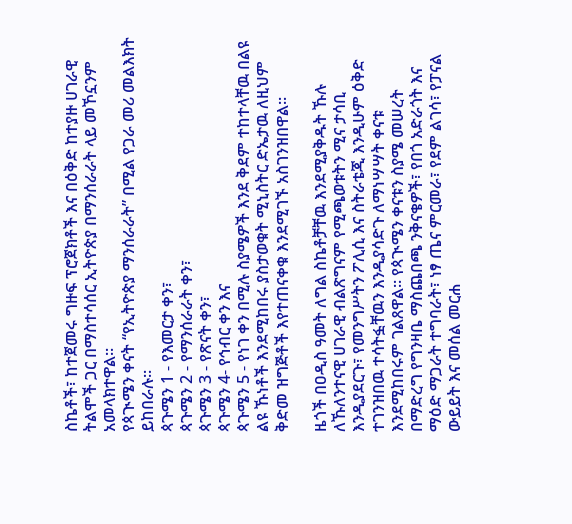ስኬቶች፣ ከተጀመሩ ግዙፍ ፕሮጀክቶች እና በዕቅድ ከተያዙ ሀገራዊ ትልሞች ጋር በማስተሳሰር ኢትዮጵያ በማንሰራራት ላይ መኾኗንም አመላክተዋል፡፡
የጳጒሜን ቀናት “የኢትዮጵያ ማንሰራራት” በሚል የጋራ መሪ መልእክት ይከበራሉ፡፡
ጳጉሜን 1 - የእመርታ ቀን፣
ጳጉሜን 2 - የማንሰራራት ቀን፣
ጳጉሜን 3 - የጽናት ቀን፣
ጳጉሜን 4- የኅብር ቀን እና
ጳጉሜን 5 - የነገ ቀን በሚሉ ስያሜዎች እንደ ቅደም ተከተላቸዉ በልዩ ልዩ ኹነቶች እንደሚከበሩ ያስታወቁት ሚኒስትር ድኤታዉ ለዚህም ቅድመ ዝግጅቶች እየተጠናቀቁ እንደሚገኙ አስገንዝበዋል፡፡

ዜጎች በዐዲስ ዓመት ለግል ስኬቶቻቸዉ እንደሚያቅዱት ኹሉ ለኹለንተናዊ ሀገራዊ ብልጽግናም የሚጫወቱትን ሚና ታሳቢ እንዲያደርጉ፣ የመንግሥትን ፖሊሲ እና ስትራቴጂ እንዲሁም ዕቅድ ተገንዝበዉ ተሳትፏቸዉን እንዲያሳድጉ ለማነሣሣት ቀናቱ እንደሚከበሩም ገልጸዋል፡፡ የጳጒሜን ቀናቱን ስያሜ መሠረት በማድረግ የግንዛቤ ማስጨበጫ ንቅናቄዎች፣ የበጎ አድራጎት እና ማዕድ ማጋራት ተግባራት፣ ነፃ ጤና ምርመራ፣ የደም ልገሳ፣ የፓናል ውይይት እና መሰል መርሐ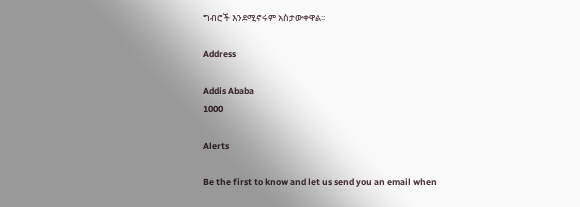ግብሮች እንደሚኖሩም አስታውቀዋል፡፡

Address

Addis Ababa
1000

Alerts

Be the first to know and let us send you an email when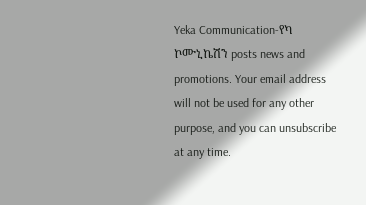Yeka Communication-የካ ኮሙኒኬሽን posts news and promotions. Your email address will not be used for any other purpose, and you can unsubscribe at any time.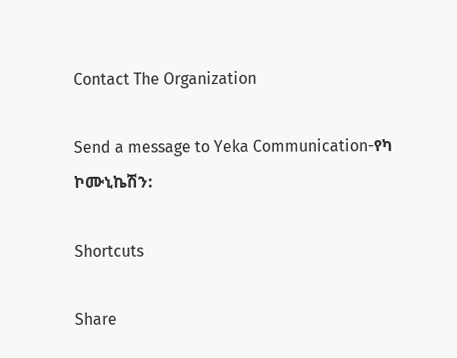Contact The Organization

Send a message to Yeka Communication-የካ ኮሙኒኬሽን:

Shortcuts

Share